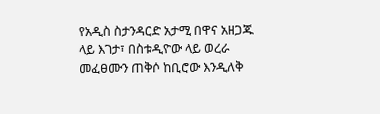የአዲስ ስታንዳርድ አታሚ በዋና አዘጋጁ ላይ እገታ፣ በስቱዲዮው ላይ ወረራ መፈፀሙን ጠቅሶ ከቢሮው እንዲለቅ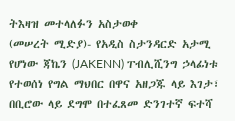ትእዛዝ መተላለፉን አስታወቀ
(መሠረት ሚድያ)- የአዲስ ስታንዳርድ አታሚ የሆነው ጃኬን (JAKENN) ፐብሊሺንግ ኃላፊነቱ የተወሰነ የግል ማህበር በዋና አዘጋጁ ላይ እገታ፣ በቢሮው ላይ ደግሞ በተፈጸመ ድንገተኛ ፍተሻ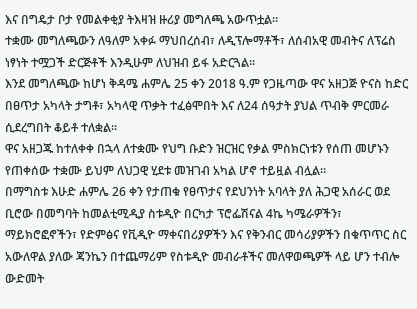እና በግዴታ ቦታ የመልቀቂያ ትእዛዝ ዙሪያ መግለጫ አውጥቷል።
ተቋሙ መግለጫውን ለዓለም አቀፉ ማህበረሰብ፣ ለዲፕሎማቶች፣ ለሰብአዊ መብትና ለፕሬስ ነፃነት ተሟጋች ድርጅቶች እንዲሁም ለህዝብ ይፋ አድርጓል።
እንደ መግለጫው ከሆነ ቅዳሜ ሐምሌ 25 ቀን 2018 ዓ.ም የጋዜጣው ዋና አዘጋጅ ዮናስ ከድር በፀጥታ አካላት ታግቶ፣ አካላዊ ጥቃት ተፈፅሞበት እና ለ24 ሰዓታት ያህል ጥብቅ ምርመራ ሲደረግበት ቆይቶ ተለቋል።
ዋና አዘጋጁ ከተለቀቀ በኋላ ለተቋሙ የህግ ቡድን ዝርዝር የቃል ምስክርነቱን የሰጠ መሆኑን የጠቀሰው ተቋሙ ይህም ለህጋዊ ሂደቱ መዝገብ አካል ሆኖ ተይዟል ብሏል።
በማግስቱ እሁድ ሐምሌ 26 ቀን የታጠቁ የፀጥታና የደህንነት አባላት ያለ ሕጋዊ አሰራር ወደ ቢሮው በመግባት ከመልቲሚዲያ ስቱዲዮ በርካታ ፕሮፌሽናል 4ኬ ካሜራዎችን፣ ማይክሮፎኖችን፣ የድምፅና የቪዲዮ ማቀናበሪያዎችን እና የቅንብር መሳሪያዎችን በቁጥጥር ስር አውለዋል ያለው ጃንኬን በተጨማሪም የስቱዲዮ መብራቶችና መለዋወጫዎች ላይ ሆን ተብሎ ውድመት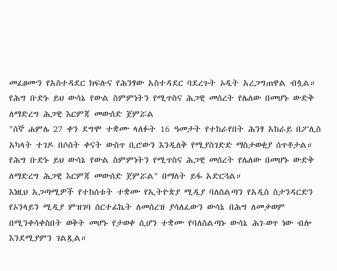መፈፀሙን የአስተዳደር ክፍሉና የሕንፃው አስተዳደር ባደረጉት ኦዲት አረጋግጠዋል ብሏል።
የሕግ ቡድኑ ይህ ውሳኔ የውል ስምምነትን የሚጥስና ሕጋዊ መሰረት የሌለው በመሆኑ ውድቅ ለማድረግ ሕጋዊ እርምጃ መውሰድ ጀምሯል
"ሰኞ ሐምሌ 27 ቀን ደግሞ ተቋሙ ላለፉት 16 ዓመታት የተከራየበት ሕንፃ አከራይ በፖሊስ አካላት ተገዶ በሶስት ቀናት ውስጥ ቢሮውን እንዲለቅ የሚያስገድድ ማስታወቂያ ሰጥቶታል። የሕግ ቡድኑ ይህ ውሳኔ የውል ስምምነትን የሚጥስና ሕጋዊ መሰረት የሌለው በመሆኑ ውድቅ ለማድረግ ሕጋዊ እርምጃ መውሰድ ጀምሯል" በማለት ይፋ አድርጓል።
እነዚህ አጋጣሚዎች የተከሰቱት ተቋሙ የኢትዮጵያ ሚዲያ ባለስልጣን የአዲስ ስታንዳርድን የኦንላይን ሚዲያ ምዝገባ ሰርተፊኬት ለመሰረዝ ያሳለፈውን ውሳኔ በሕግ ለመቃወም በሚንቀሳቀስበት ወቅት መሆኑ የታወቀ ሲሆን ተቋሙ የባለስልጣኑ ውሳኔ ሕገ-ወጥ ነው ብሎ እንደሚያምን ገልጿል።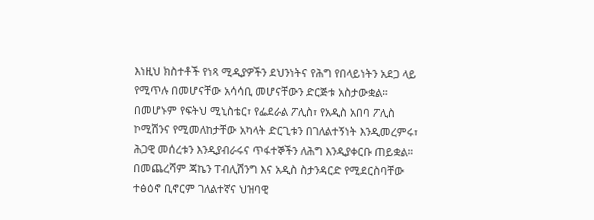እነዚህ ክስተቶች የነጻ ሚዲያዎችን ደህንነትና የሕግ የበላይነትን አደጋ ላይ የሚጥሉ በመሆናቸው አሳሳቢ መሆናቸውን ድርጅቱ አስታውቋል።
በመሆኑም የፍትህ ሚኒስቴር፣ የፌደራል ፖሊስ፣ የአዲስ አበባ ፖሊስ ኮሚሽንና የሚመለከታቸው አካላት ድርጊቱን በገለልተኝነት እንዲመረምሩ፣ ሕጋዊ መሰረቱን እንዲያብራሩና ጥፋተኞችን ለሕግ እንዲያቀርቡ ጠይቋል።
በመጨረሻም ጃኬን ፐብሊሽንግ እና አዲስ ስታንዳርድ የሚደርስባቸው ተፅዕኖ ቢኖርም ገለልተኛና ህዝባዊ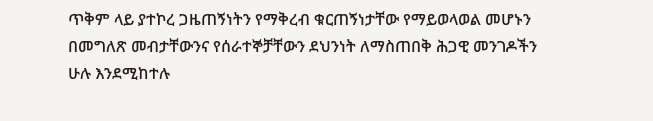ጥቅም ላይ ያተኮረ ጋዜጠኝነትን የማቅረብ ቁርጠኝነታቸው የማይወላወል መሆኑን በመግለጽ መብታቸውንና የሰራተኞቻቸውን ደህንነት ለማስጠበቅ ሕጋዊ መንገዶችን ሁሉ እንደሚከተሉ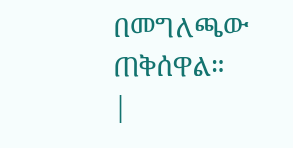በመግለጫው ጠቅሰዋል።
|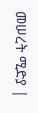መሠረት ሚድያ |